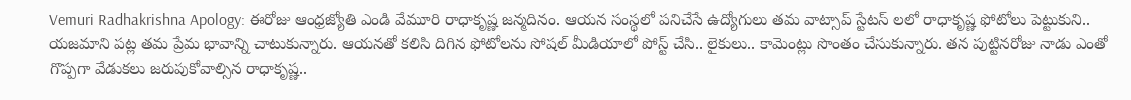Vemuri Radhakrishna Apology: ఈరోజు ఆంధ్రజ్యోతి ఎండి వేమూరి రాధాకృష్ణ జన్మదినం. ఆయన సంస్థలో పనిచేసే ఉద్యోగులు తమ వాట్సాప్ స్టేటస్ లలో రాధాకృష్ణ ఫోటోలు పెట్టుకుని.. యజమాని పట్ల తమ ప్రేమ భావాన్ని చాటుకున్నారు. ఆయనతో కలిసి దిగిన ఫోటోలను సోషల్ మీడియాలో పోస్ట్ చేసి.. లైకులు.. కామెంట్లు సొంతం చేసుకున్నారు. తన పుట్టినరోజు నాడు ఎంతో గొప్పగా వేడుకలు జరుపుకోవాల్సిన రాధాకృష్ణ..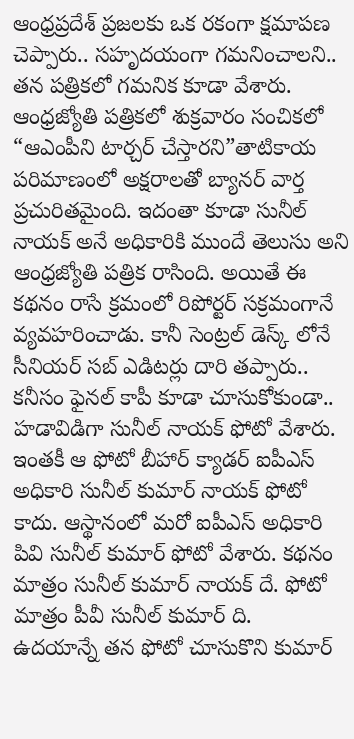ఆంధ్రప్రదేశ్ ప్రజలకు ఒక రకంగా క్షమాపణ చెప్పారు.. సహృదయంగా గమనించాలని.. తన పత్రికలో గమనిక కూడా వేశారు.
ఆంధ్రజ్యోతి పత్రికలో శుక్రవారం సంచికలో “ఆఎంపీని టార్చర్ చేస్తారని”తాటికాయ పరిమాణంలో అక్షరాలతో బ్యానర్ వార్త ప్రచురితమైంది. ఇదంతా కూడా సునీల్ నాయక్ అనే అధికారికి ముందే తెలుసు అని ఆంధ్రజ్యోతి పత్రిక రాసింది. అయితే ఈ కథనం రాసే క్రమంలో రిపోర్టర్ సక్రమంగానే వ్యవహరించాడు. కానీ సెంట్రల్ డెస్క్ లోనే సీనియర్ సబ్ ఎడిటర్లు దారి తప్పారు.. కనీసం ఫైనల్ కాపీ కూడా చూసుకోకుండా.. హడావిడిగా సునీల్ నాయక్ ఫోటో వేశారు. ఇంతకీ ఆ ఫోటో బీహార్ క్యాడర్ ఐపీఎస్ అధికారి సునీల్ కుమార్ నాయక్ ఫోటో కాదు. ఆస్థానంలో మరో ఐపీఎస్ అధికారి పివి సునీల్ కుమార్ ఫోటో వేశారు. కథనం మాత్రం సునీల్ కుమార్ నాయక్ దే. ఫోటో మాత్రం పీవీ సునీల్ కుమార్ ది.
ఉదయాన్నే తన ఫోటో చూసుకొని కుమార్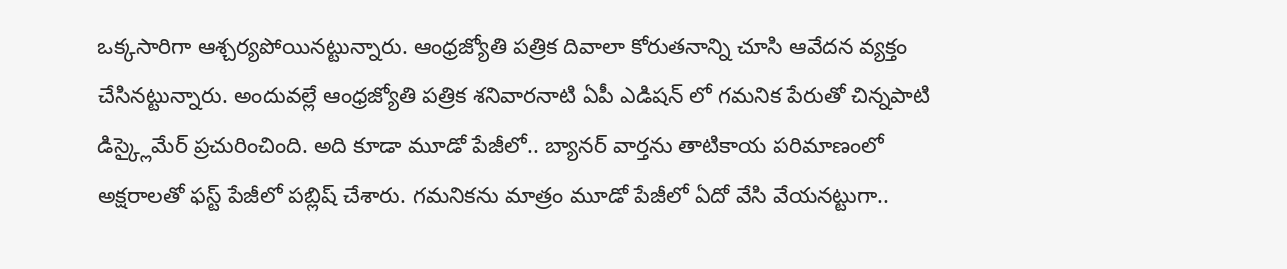ఒక్కసారిగా ఆశ్చర్యపోయినట్టున్నారు. ఆంధ్రజ్యోతి పత్రిక దివాలా కోరుతనాన్ని చూసి ఆవేదన వ్యక్తం చేసినట్టున్నారు. అందువల్లే ఆంధ్రజ్యోతి పత్రిక శనివారనాటి ఏపీ ఎడిషన్ లో గమనిక పేరుతో చిన్నపాటి డిస్క్లైమేర్ ప్రచురించింది. అది కూడా మూడో పేజీలో.. బ్యానర్ వార్తను తాటికాయ పరిమాణంలో అక్షరాలతో ఫస్ట్ పేజీలో పబ్లిష్ చేశారు. గమనికను మాత్రం మూడో పేజీలో ఏదో వేసి వేయనట్టుగా..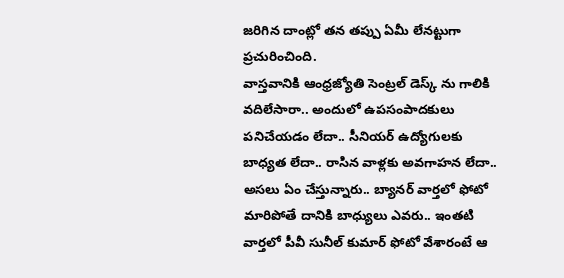జరిగిన దాంట్లో తన తప్పు ఏమీ లేనట్టుగా ప్రచురించింది.
వాస్తవానికి ఆంధ్రజ్యోతి సెంట్రల్ డెస్క్ ను గాలికి వదిలేసారా.. అందులో ఉపసంపాదకులు పనిచేయడం లేదా.. సీనియర్ ఉద్యోగులకు బాధ్యత లేదా.. రాసిన వాళ్లకు అవగాహన లేదా.. అసలు ఏం చేస్తున్నారు.. బ్యానర్ వార్తలో ఫోటో మారిపోతే దానికి బాధ్యులు ఎవరు.. ఇంతటి వార్తలో పీవీ సునీల్ కుమార్ ఫోటో వేశారంటే ఆ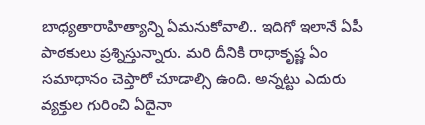బాధ్యతారాహిత్యాన్ని ఏమనుకోవాలి.. ఇదిగో ఇలానే ఏపీ పాఠకులు ప్రశ్నిస్తున్నారు. మరి దీనికి రాధాకృష్ణ ఏం సమాధానం చెప్తారో చూడాల్సి ఉంది. అన్నట్టు ఎదురు వ్యక్తుల గురించి ఏదైనా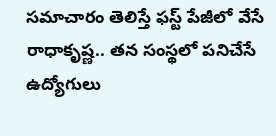సమాచారం తెలిస్తే ఫస్ట్ పేజీలో వేసే రాధాకృష్ణ.. తన సంస్థలో పనిచేసే ఉద్యోగులు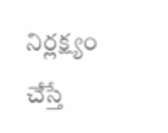నిర్లక్ష్యం చేస్తే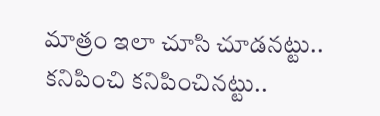మాత్రం ఇలా చూసి చూడనట్టు.. కనిపించి కనిపించినట్టు..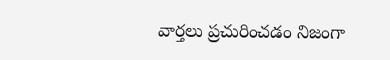వార్తలు ప్రచురించడం నిజంగా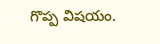గొప్ప విషయం.